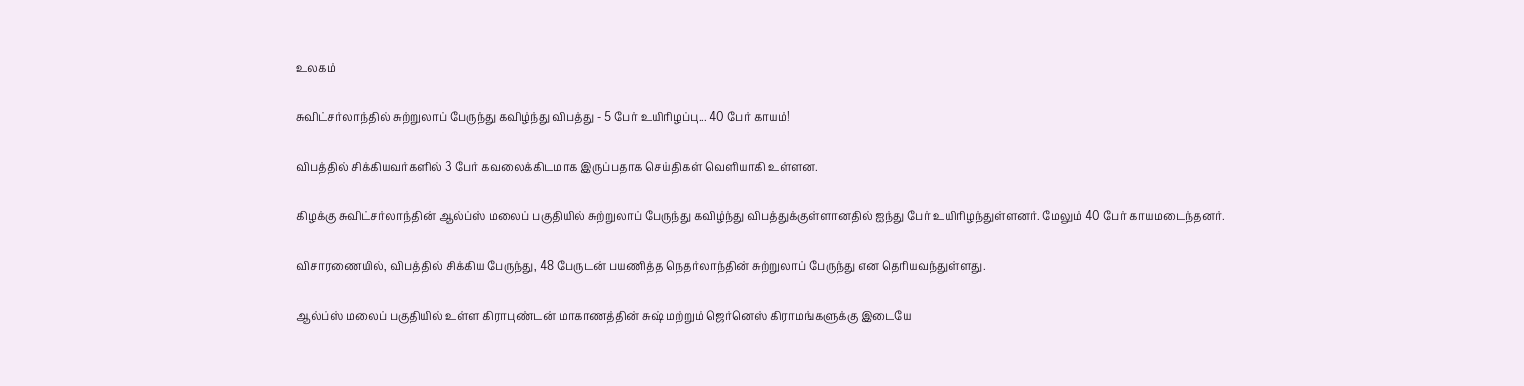உலகம்

சுவிட்சர்லாந்தில் சுற்றுலாப் பேருந்து கவிழ்ந்து விபத்து - 5 பேர் உயிரிழப்பு... 40 பேர் காயம்!

விபத்தில் சிக்கியவர்களில் 3 பேர் கவலைக்கிடமாக இருப்பதாக செய்திகள் வெளியாகி உள்ளன.

கிழக்கு சுவிட்சர்லாந்தின் ஆல்ப்ஸ் மலைப் பகுதியில் சுற்றுலாப் பேருந்து கவிழ்ந்து விபத்துக்குள்ளானதில் ஐந்து பேர் உயிரிழந்துள்ளனர். மேலும் 40 பேர் காயமடைந்தனர்.

விசாரணையில், விபத்தில் சிக்கிய பேருந்து, 48 பேருடன் பயணித்த நெதர்லாந்தின் சுற்றுலாப் பேருந்து என தெரியவந்துள்ளது.

ஆல்ப்ஸ் மலைப் பகுதியில் உள்ள கிராபுண்டன் மாகாணத்தின் சுஷ் மற்றும் ஜெர்னெஸ் கிராமங்களுக்கு இடையே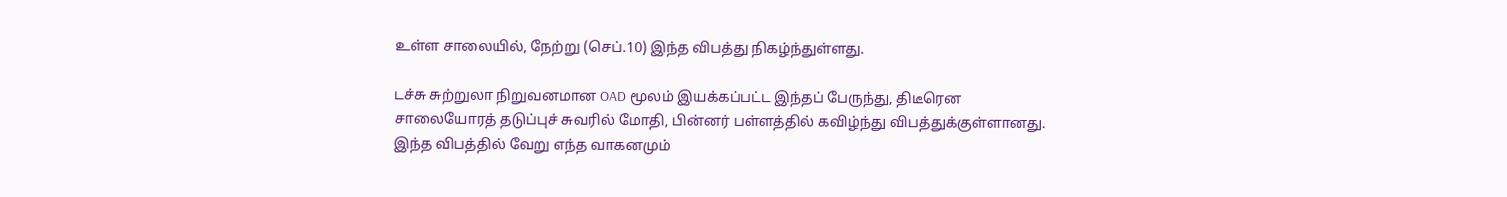உள்ள சாலையில், நேற்று (செப்.10) இந்த விபத்து நிகழ்ந்துள்ளது.

டச்சு சுற்றுலா நிறுவனமான OAD மூலம் இயக்கப்பட்ட இந்தப் பேருந்து, திடீரென சாலையோரத் தடுப்புச் சுவரில் மோதி, பின்னர் பள்ளத்தில் கவிழ்ந்து விபத்துக்குள்ளானது. இந்த விபத்தில் வேறு எந்த வாகனமும்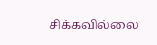சிக்கவில்லை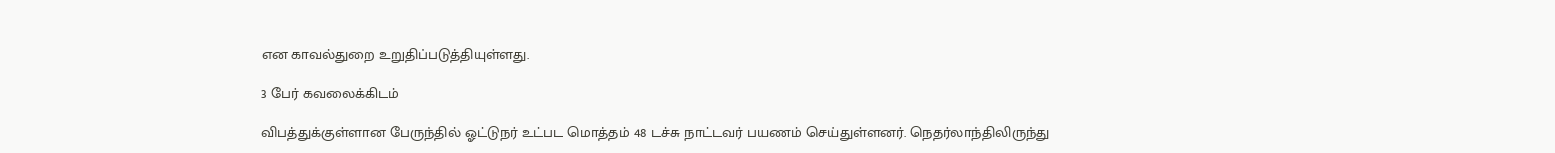என காவல்துறை உறுதிப்படுத்தியுள்ளது.

3 பேர் கவலைக்கிடம்

விபத்துக்குள்ளான பேருந்தில் ஓட்டுநர் உட்பட மொத்தம் 48 டச்சு நாட்டவர் பயணம் செய்துள்ளனர். நெதர்லாந்திலிருந்து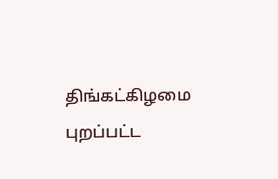திங்கட்கிழமை புறப்பட்ட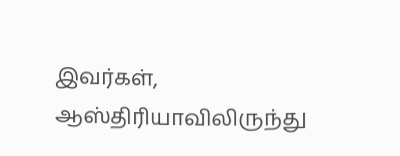இவர்கள், ஆஸ்திரியாவிலிருந்து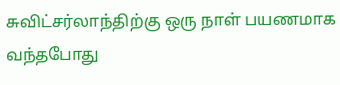சுவிட்சர்லாந்திற்கு ஒரு நாள் பயணமாக வந்தபோது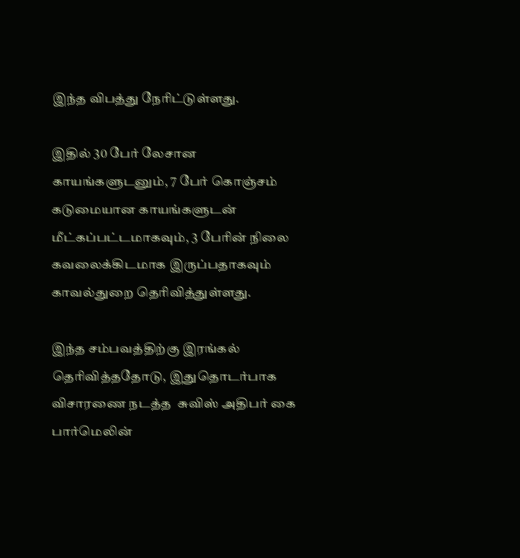இந்த விபத்து நேரிட்டுள்ளது.

இதில் 30 பேர் லேசான காயங்களுடனும், 7 பேர் கொஞ்சம் கடுமையான காயங்களுடன் மீட்கப்பட்டமாகவும், 3 பேரின் நிலை கவலைக்கிடமாக இருப்பதாகவும் காவல்துறை தெரிவித்துள்ளது.

இந்த சம்பவத்திற்கு இரங்கல் தெரிவித்ததோடு, இதுதொடர்பாக விசாரணை நடத்த  சுவிஸ் அதிபர் கை பார்மெலின்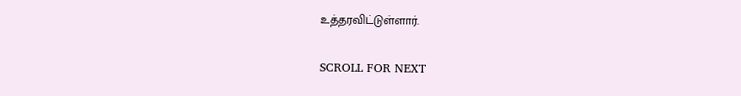உத்தரவிட்டுள்ளார்.

SCROLL FOR NEXT